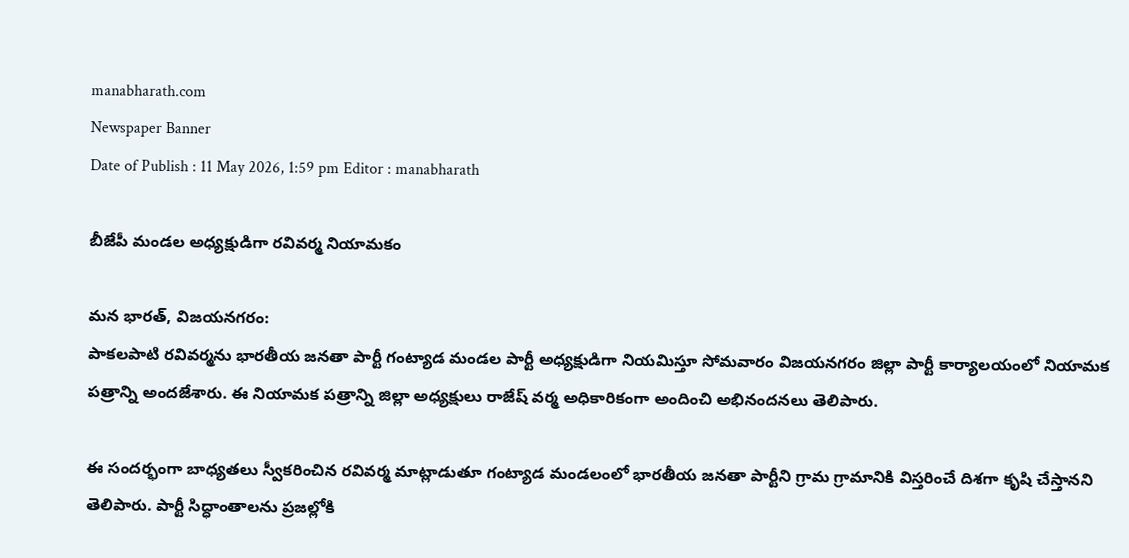manabharath.com
Newspaper Banner
Date of Publish : 11 May 2026, 1:59 pm Editor : manabharath

బీజేపీ మండల అధ్యక్షుడిగా రవివర్మ నియామకం

మన భారత్, విజయనగరం:
పాకలపాటి రవివర్మను భారతీయ జనతా పార్టీ గంట్యాడ మండల పార్టీ అధ్యక్షుడిగా నియమిస్తూ సోమవారం విజయనగరం జిల్లా పార్టీ కార్యాలయంలో నియామక పత్రాన్ని అందజేశారు. ఈ నియామక పత్రాన్ని జిల్లా అధ్యక్షులు రాజేష్ వర్మ అధికారికంగా అందించి అభినందనలు తెలిపారు.

ఈ సందర్భంగా బాధ్యతలు స్వీకరించిన రవివర్మ మాట్లాడుతూ గంట్యాడ మండలంలో భారతీయ జనతా పార్టీని గ్రామ గ్రామానికి విస్తరించే దిశగా కృషి చేస్తానని తెలిపారు. పార్టీ సిద్ధాంతాలను ప్రజల్లోకి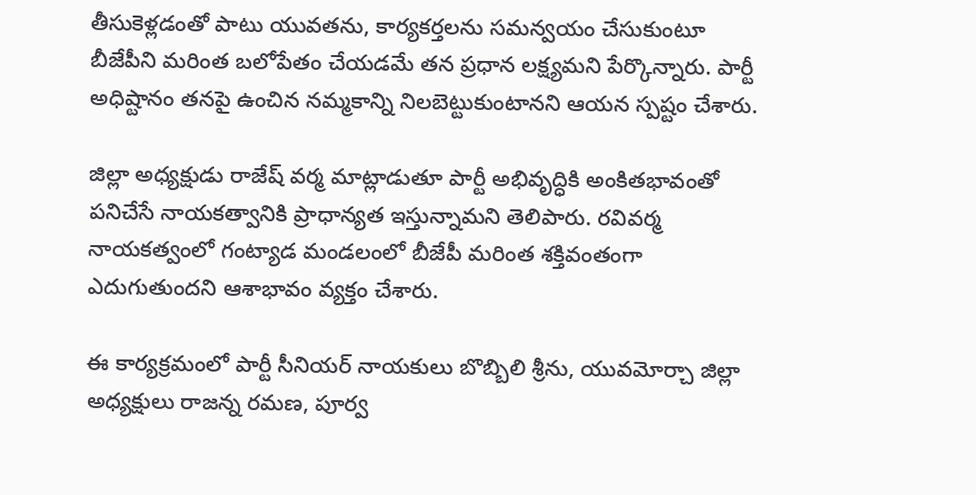తీసుకెళ్లడంతో పాటు యువతను, కార్యకర్తలను సమన్వయం చేసుకుంటూ బీజేపీని మరింత బలోపేతం చేయడమే తన ప్రధాన లక్ష్యమని పేర్కొన్నారు. పార్టీ అధిష్టానం తనపై ఉంచిన నమ్మకాన్ని నిలబెట్టుకుంటానని ఆయన స్పష్టం చేశారు.

జిల్లా అధ్యక్షుడు రాజేష్ వర్మ మాట్లాడుతూ పార్టీ అభివృద్ధికి అంకితభావంతో పనిచేసే నాయకత్వానికి ప్రాధాన్యత ఇస్తున్నామని తెలిపారు. రవివర్మ నాయకత్వంలో గంట్యాడ మండలంలో బీజేపీ మరింత శక్తివంతంగా ఎదుగుతుందని ఆశాభావం వ్యక్తం చేశారు.

ఈ కార్యక్రమంలో పార్టీ సీనియర్ నాయకులు బొబ్బిలి శ్రీను, యువమోర్చా జిల్లా అధ్యక్షులు రాజన్న రమణ, పూర్వ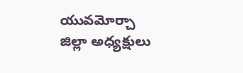యువమోర్చా జిల్లా అధ్యక్షులు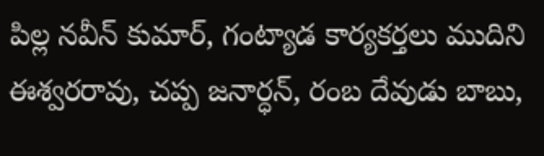పిల్ల నవీన్ కుమార్, గంట్యాడ కార్యకర్తలు ముదిని ఈశ్వరరావు, చప్ప జనార్ధన్, రంబ దేవుడు బాబు,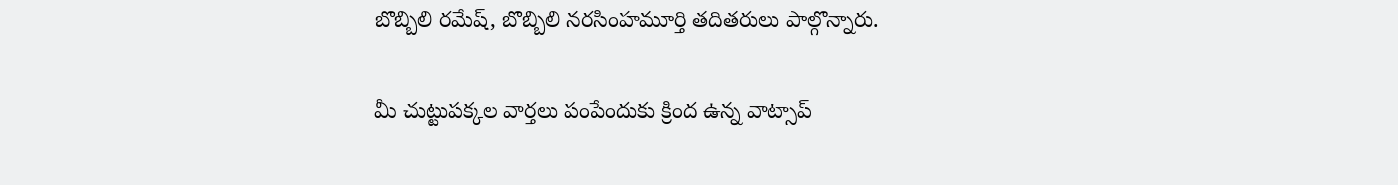బొబ్బిలి రమేష్, బొబ్బిలి నరసింహమూర్తి తదితరులు పాల్గొన్నారు.

మీ చుట్టుపక్కల వార్తలు పంపేందుకు క్రింద ఉన్న వాట్సాప్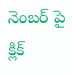నెంబర్ పై క్లిక్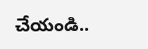చేయండి..